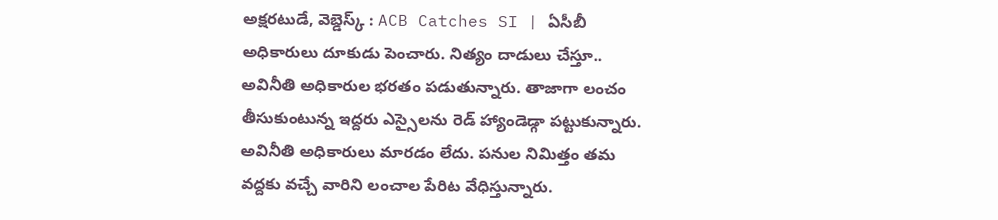అక్షరటుడే, వెబ్డెస్క్ : ACB Catches SI | ఏసీబీ అధికారులు దూకుడు పెంచారు. నిత్యం దాడులు చేస్తూ.. అవినీతి అధికారుల భరతం పడుతున్నారు. తాజాగా లంచం తీసుకుంటున్న ఇద్దరు ఎస్సైలను రెడ్ హ్యాండెడ్గా పట్టుకున్నారు.
అవినీతి అధికారులు మారడం లేదు. పనుల నిమిత్తం తమ వద్దకు వచ్చే వారిని లంచాల పేరిట వేధిస్తున్నారు.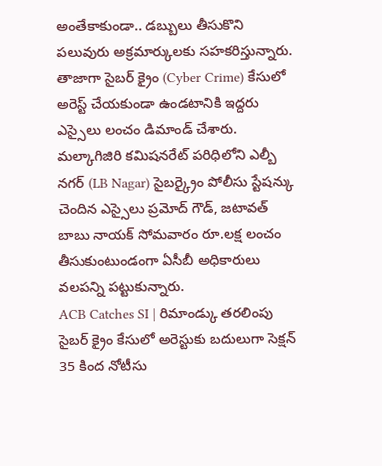అంతేకాకుండా.. డబ్బులు తీసుకొని పలువురు అక్రమార్కులకు సహకరిస్తున్నారు. తాజాగా సైబర్ క్రైం (Cyber Crime) కేసులో అరెస్ట్ చేయకుండా ఉండటానికి ఇద్దరు ఎస్సైలు లంచం డిమాండ్ చేశారు. మల్కాగిజిరి కమిషనరేట్ పరిధిలోని ఎల్బీ నగర్ (LB Nagar) సైబర్క్రైం పోలీసు స్టేషన్కు చెందిన ఎస్సైలు ప్రమోద్ గౌడ్, జటావత్ బాబు నాయక్ సోమవారం రూ.లక్ష లంచం తీసుకుంటుండంగా ఏసీబీ అధికారులు వలపన్ని పట్టుకున్నారు.
ACB Catches SI | రిమాండ్కు తరలింపు
సైబర్ క్రైం కేసులో అరెస్టుకు బదులుగా సెక్షన్ 35 కింద నోటీసు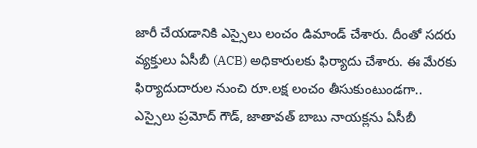జారీ చేయడానికి ఎస్సైలు లంచం డిమాండ్ చేశారు. దీంతో సదరు వ్యక్తులు ఏసీబీ (ACB) అధికారులకు ఫిర్యాదు చేశారు. ఈ మేరకు ఫిర్యాదుదారుల నుంచి రూ.లక్ష లంచం తీసుకుంటుండగా.. ఎస్సైలు ప్రమోద్ గౌడ్, జాతావత్ బాబు నాయక్లను ఏసీబీ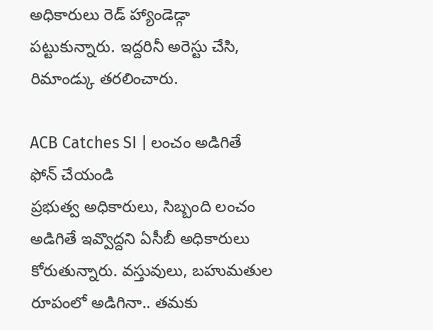అధికారులు రెడ్ హ్యాండెడ్గా పట్టుకున్నారు. ఇద్దరినీ అరెస్టు చేసి, రిమాండ్కు తరలించారు.

ACB Catches SI | లంచం అడిగితే ఫోన్ చేయండి
ప్రభుత్వ అధికారులు, సిబ్బంది లంచం అడిగితే ఇవ్వొద్దని ఏసీబీ అధికారులు కోరుతున్నారు. వస్తువులు, బహుమతుల రూపంలో అడిగినా.. తమకు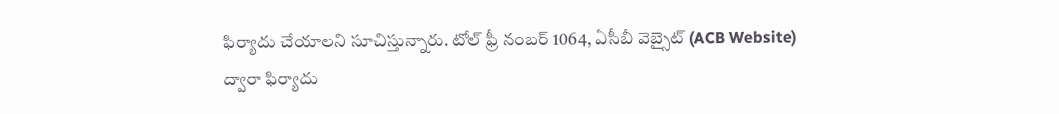ఫిర్యాదు చేయాలని సూచిస్తున్నారు. టోల్ ఫ్రీ నంబర్ 1064, ఏసీబీ వెబ్సైట్ (ACB Website) ద్వారా ఫిర్యాదు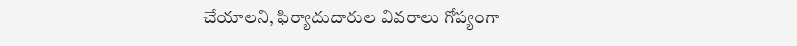చేయాలని, ఫిర్యాదుదారుల వివరాలు గోప్యంగా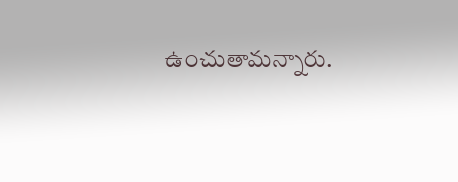ఉంచుతామన్నారు.